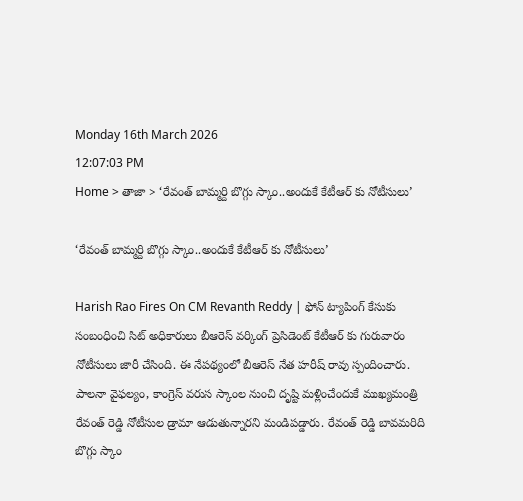Monday 16th March 2026
12:07:03 PM
Home > తాజా > ‘రేవంత్ బామ్మర్ది బొగ్గు స్కాం..అందుకే కేటీఆర్ కు నోటీసులు’

‘రేవంత్ బామ్మర్ది బొగ్గు స్కాం..అందుకే కేటీఆర్ కు నోటీసులు’

Harish Rao Fires On CM Revanth Reddy | ఫోన్ ట్యాపింగ్ కేసుకు సంబంధించి సిట్ అధికారులు బీఆరెస్ వర్కింగ్ ప్రెసిడెంట్ కేటీఆర్ కు గురువారం నోటీసులు జారీ చేసింది. ఈ నేపథ్యంలో బీఆరెస్ నేత హరీష్ రావు స్పందించారు. పాలనా వైఫల్యం, కాంగ్రెస్ వరుస స్కాంల నుంచి దృష్టి మళ్లించేందుకే ముఖ్యమంత్రి రేవంత్ రెడ్డి నోటీసుల డ్రామా ఆడుతున్నారని మండిపడ్డారు. రేవంత్ రెడ్డి బావమరిది బొగ్గు స్కాం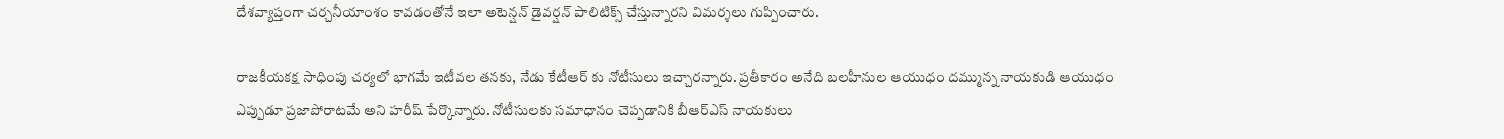దేశవ్యాప్తంగా చర్చనీయాంశం కావడంతోనే ఇలా అటెన్షన్ డైవర్షన్ పాలిటిక్స్ చేస్తున్నారని విమర్శలు గుప్పించారు.

రాజకీయకక్ష సాధింపు చర్యలో భాగమే ఇటీవల తనకు, నేడు కేటీఆర్ కు నోటీసులు ఇచ్చారన్నారు. ప్రతీకారం అనేది బలహీనుల ఆయుధం దమ్మున్న నాయకుడి ఆయుధం ఎప్పుడూ ప్రజాపోరాటమే అని హరీష్ పేర్కొన్నారు. నోటీసులకు సమాధానం చెప్పడానికి బీఆర్ఎస్ నాయకులు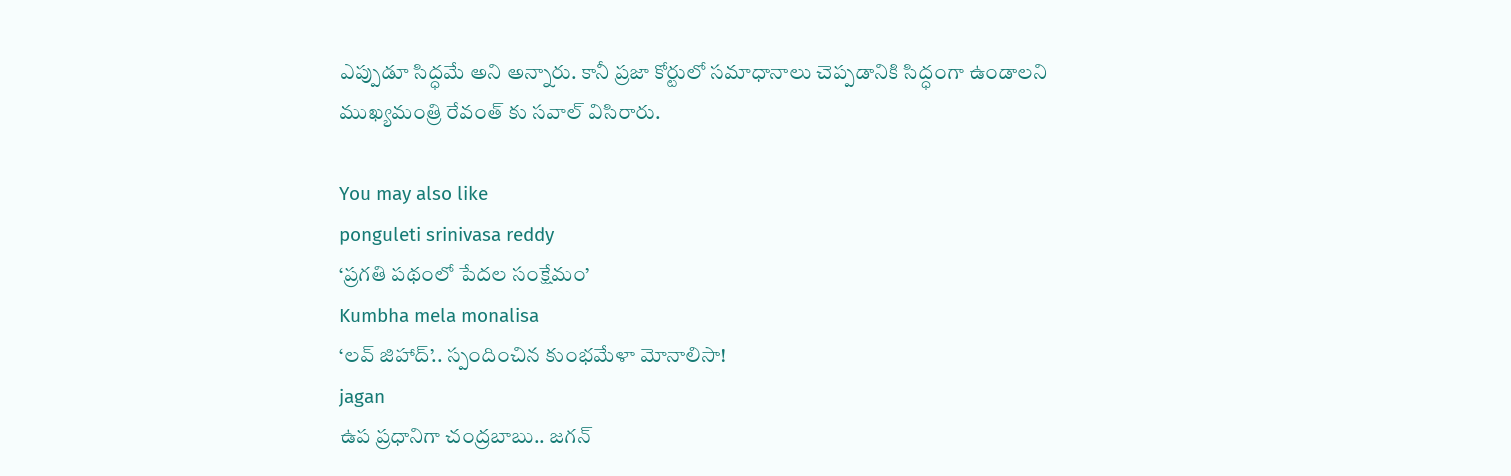ఎప్పుడూ సిద్ధమే అని అన్నారు. కానీ ప్రజా కోర్టులో సమాధానాలు చెప్పడానికి సిద్ధంగా ఉండాలని ముఖ్యమంత్రి రేవంత్ కు సవాల్ విసిరారు.

You may also like
ponguleti srinivasa reddy
‘ప్రగతి పథంలో పేదల సంక్షేమం’
Kumbha mela monalisa
‘లవ్ జిహాద్’.. స్పందించిన కుంభమేళా మోనాలిసా!
jagan
ఉప ప్రధానిగా చంద్రబాబు.. జగన్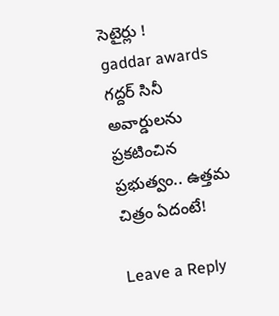సెటైర్లు !
gaddar awards
గద్దర్ సినీ అవార్డులను ప్రకటించిన ప్రభుత్వం.. ఉత్తమ చిత్రం ఏదంటే!

Leave a Reply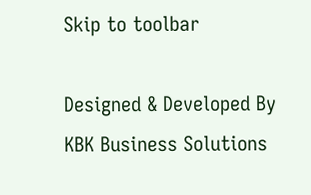Skip to toolbar

Designed & Developed By KBK Business Solutions